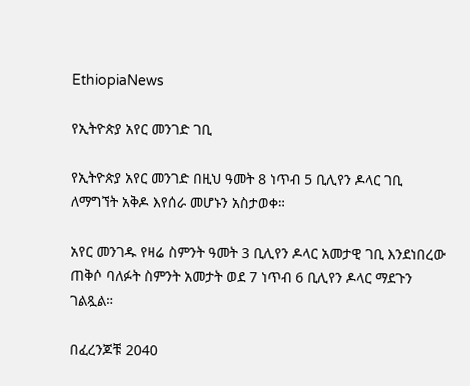EthiopiaNews

የኢትዮጵያ አየር መንገድ ገቢ

የኢትዮጵያ አየር መንገድ በዚህ ዓመት 8 ነጥብ 5 ቢሊየን ዶላር ገቢ ለማግኘት አቅዶ እየሰራ መሆኑን አስታወቀ።

አየር መንገዱ የዛሬ ስምንት ዓመት 3 ቢሊየን ዶላር አመታዊ ገቢ እንደነበረው ጠቅሶ ባለፉት ስምንት አመታት ወደ 7 ነጥብ 6 ቢሊየን ዶላር ማደጉን ገልጿል።

በፈረንጆቹ 2040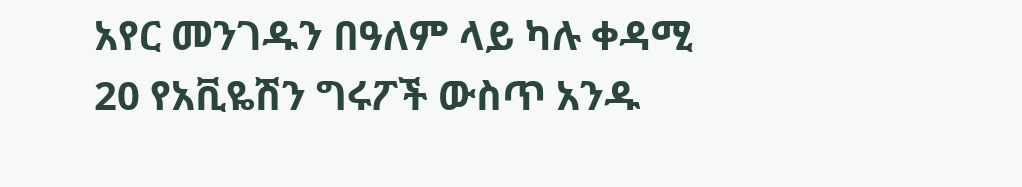አየር መንገዱን በዓለም ላይ ካሉ ቀዳሚ 20 የአቪዬሽን ግሩፖች ውስጥ አንዱ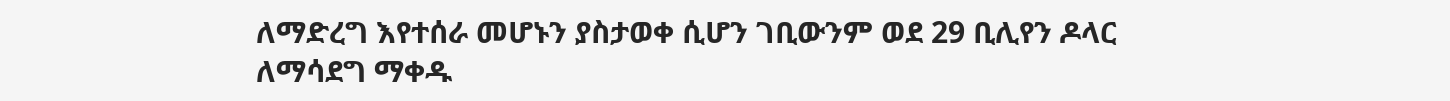ለማድረግ እየተሰራ መሆኑን ያስታወቀ ሲሆን ገቢውንም ወደ 29 ቢሊየን ዶላር ለማሳደግ ማቀዱ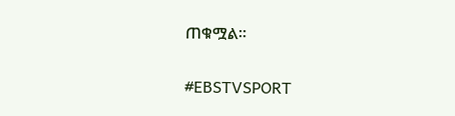ጠቁሟል።

#EBSTVSPORT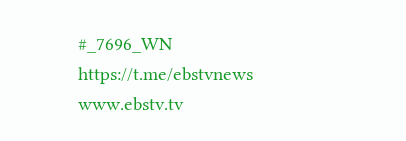#_7696_WN
https://t.me/ebstvnews
www.ebstv.tv